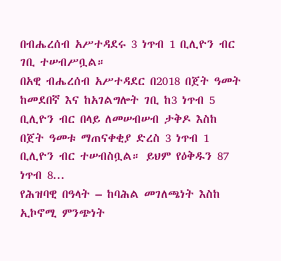በብሔረሰብ አሥተዳደሩ 3 ነጥብ 1 ቢሊዮን ብር ገቢ ተሠብሥቧል።
በአዊ ብሔረሰብ አሥተዳደር በ2018 በጀት ዓመት ከመደበኛ እና ከአገልግሎት ገቢ ከ3 ነጥብ 5 ቢሊዮን ብር በላይ ለመሠብሠብ ታቅዶ እስከ በጀት ዓመቱ ማጠናቀቂያ ድረስ 3 ነጥብ 1 ቢሊዮን ብር ተሠብስቧል። ይህም የዕቅዱን 87 ነጥብ 8...
የሕዝባዊ በዓላት – ከባሕል መገለጫነት እስከ ኢኮኖሚ ምንጭነት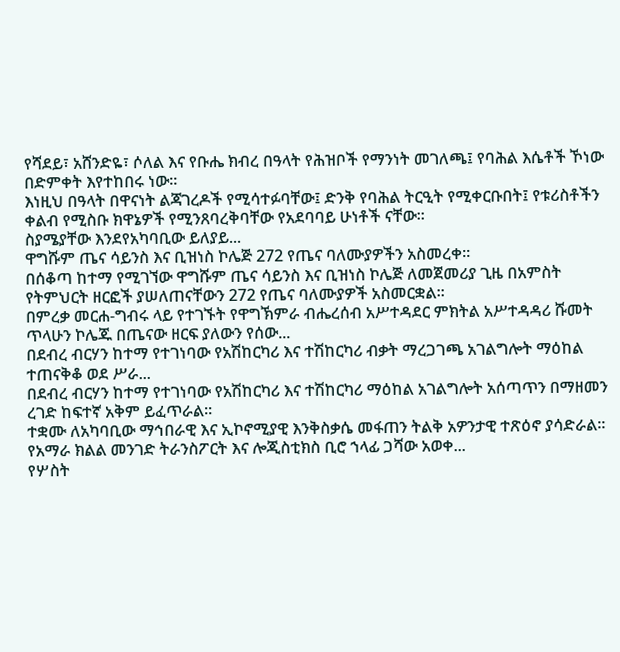የሻደይ፣ አሸንድዬ፣ ሶለል እና የቡሔ ክብረ በዓላት የሕዝቦች የማንነት መገለጫ፤ የባሕል እሴቶች ኾነው በድምቀት እየተከበሩ ነው።
እነዚህ በዓላት በዋናነት ልጃገረዶች የሚሳተፉባቸው፤ ድንቅ የባሕል ትርዒት የሚቀርቡበት፤ የቱሪስቶችን ቀልብ የሚስቡ ክዋኔዎች የሚንጸባረቅባቸው የአደባባይ ሁነቶች ናቸው።
ስያሜያቸው እንደየአካባቢው ይለያይ...
ዋግሹም ጤና ሳይንስ እና ቢዝነስ ኮሌጅ 272 የጤና ባለሙያዎችን አስመረቀ።
በሰቆጣ ከተማ የሚገኘው ዋግሹም ጤና ሳይንስ እና ቢዝነስ ኮሌጅ ለመጀመሪያ ጊዜ በአምስት የትምህርት ዘርፎች ያሠለጠናቸውን 272 የጤና ባለሙያዎች አስመርቋል።
በምረቃ መርሐ-ግብሩ ላይ የተገኙት የዋግኽምራ ብሔረሰብ አሥተዳደር ምክትል አሥተዳዳሪ ሹመት ጥላሁን ኮሌጁ በጤናው ዘርፍ ያለውን የሰው...
በደብረ ብርሃን ከተማ የተገነባው የአሽከርካሪ እና ተሽከርካሪ ብቃት ማረጋገጫ አገልግሎት ማዕከል ተጠናቅቆ ወደ ሥራ...
በደብረ ብርሃን ከተማ የተገነባው የአሽከርካሪ እና ተሽከርካሪ ማዕከል አገልግሎት አሰጣጥን በማዘመን ረገድ ከፍተኛ አቅም ይፈጥራል።
ተቋሙ ለአካባቢው ማኅበራዊ እና ኢኮኖሚያዊ እንቅስቃሴ መፋጠን ትልቅ አዎንታዊ ተጽዕኖ ያሳድራል።
የአማራ ክልል መንገድ ትራንስፖርት እና ሎጂስቲክስ ቢሮ ኀላፊ ጋሻው አወቀ...
የሦስት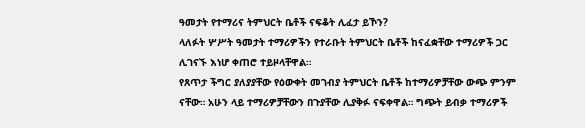ዓመታት የተማሪና ትምህርት ቤቶች ናፍቆት ሊፈታ ይኾን?
ላለፉት ሦሥት ዓመታት ተማሪዎችን የተራቡት ትምህርት ቤቶች ከናፈቋቸው ተማሪዎች ጋር ሊገናኙ እነሆ ቀጠሮ ተይዞላቸዋል።
የጸጥታ ችግር ያለያያቸው የዕውቀት መገብያ ትምህርት ቤቶች ከተማሪዎቻቸው ውጭ ምንም ናቸው። አሁን ላይ ተማሪዎቻቸውን በጉያቸው ሊያቅፉ ናፍቀዋል። ግጭት ይብቃ ተማሪዎች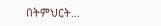በትምህርት...